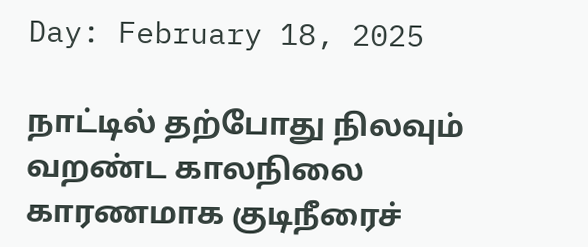Day: February 18, 2025

நாட்டில் தற்போது நிலவும் வறண்ட காலநிலை காரணமாக குடிநீரைச்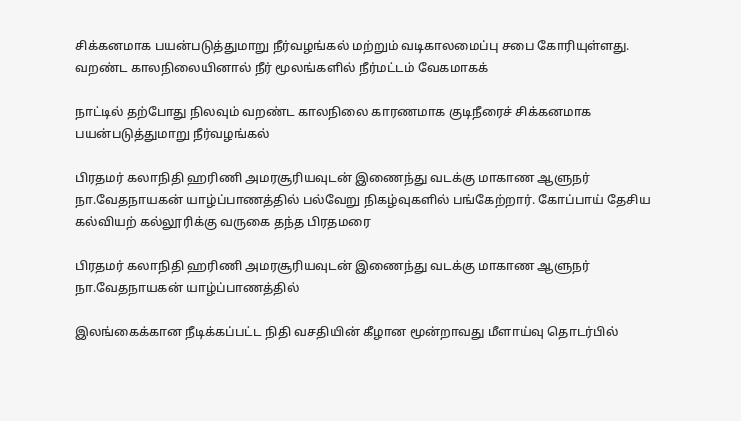சிக்கனமாக பயன்படுத்துமாறு நீர்வழங்கல் மற்றும் வடிகாலமைப்பு சபை கோரியுள்ளது. வறண்ட காலநிலையினால் நீர் மூலங்களில் நீர்மட்டம் வேகமாகக்

நாட்டில் தற்போது நிலவும் வறண்ட காலநிலை காரணமாக குடிநீரைச் சிக்கனமாக பயன்படுத்துமாறு நீர்வழங்கல்

பிரதமர் கலாநிதி ஹரிணி அமரசூரியவுடன் இணைந்து வடக்கு மாகாண ஆளுநர் நா.வேதநாயகன் யாழ்ப்பாணத்தில் பல்வேறு நிகழ்வுகளில் பங்கேற்றார். கோப்பாய் தேசிய கல்வியற் கல்லூரிக்கு வருகை தந்த பிரதமரை

பிரதமர் கலாநிதி ஹரிணி அமரசூரியவுடன் இணைந்து வடக்கு மாகாண ஆளுநர் நா.வேதநாயகன் யாழ்ப்பாணத்தில்

இலங்கைக்கான நீடிக்கப்பட்ட நிதி வசதியின் கீழான மூன்றாவது மீளாய்வு தொடர்பில்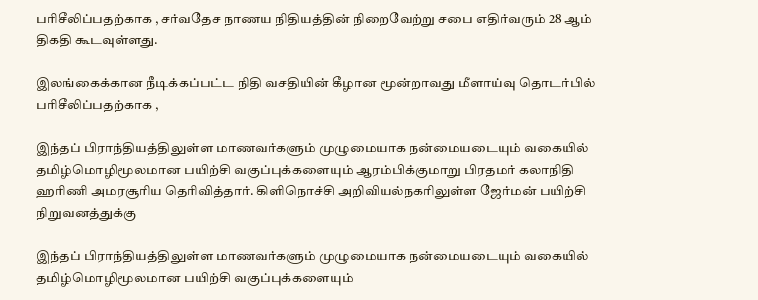பரிசீலிப்பதற்காக , சர்வதேச நாணய நிதியத்தின் நிறைவேற்று சபை எதிர்வரும் 28 ஆம் திகதி கூடவுள்ளது.

இலங்கைக்கான நீடிக்கப்பட்ட நிதி வசதியின் கீழான மூன்றாவது மீளாய்வு தொடர்பில் பரிசீலிப்பதற்காக ,

இந்தப் பிராந்தியத்திலுள்ள மாணவர்களும் முழுமையாக நன்மையடையும் வகையில் தமிழ்மொழிமூலமான பயிற்சி வகுப்புக்களையும் ஆரம்பிக்குமாறு பிரதமர் கலாநிதி ஹரிணி அமரசூரிய தெரிவித்தார். கிளிநொச்சி அறிவியல்நகரிலுள்ள ஜேர்மன் பயிற்சி நிறுவனத்துக்கு

இந்தப் பிராந்தியத்திலுள்ள மாணவர்களும் முழுமையாக நன்மையடையும் வகையில் தமிழ்மொழிமூலமான பயிற்சி வகுப்புக்களையும்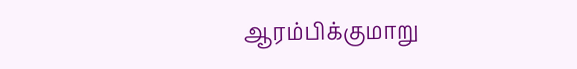ஆரம்பிக்குமாறு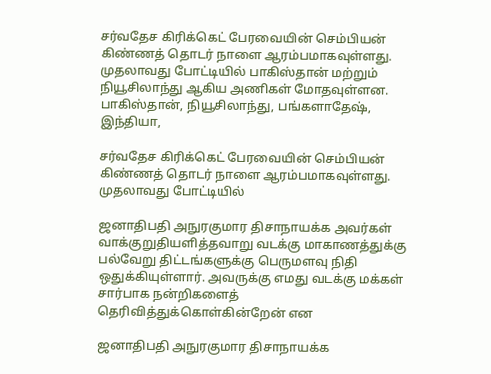சர்வதேச கிரிக்கெட் பேரவையின் செம்பியன் கிண்ணத் தொடர் நாளை ஆரம்பமாகவுள்ளது. முதலாவது போட்டியில் பாகிஸ்தான் மற்றும் நியூசிலாந்து ஆகிய அணிகள் மோதவுள்ளன. பாகிஸ்தான், நியூசிலாந்து, பங்களாதேஷ், இந்தியா,

சர்வதேச கிரிக்கெட் பேரவையின் செம்பியன் கிண்ணத் தொடர் நாளை ஆரம்பமாகவுள்ளது. முதலாவது போட்டியில்

ஜனாதிபதி அநுரகுமார திசாநாயக்க அவர்கள் வாக்குறுதியளித்தவாறு வடக்கு மாகாணத்துக்கு பல்வேறு திட்டங்களுக்கு பெருமளவு நிதி ஒதுக்கியுள்ளார். அவருக்கு எமது வடக்கு மக்கள் சார்பாக நன்றிகளைத் தெரிவித்துக்கொள்கின்றேன் என

ஜனாதிபதி அநுரகுமார திசாநாயக்க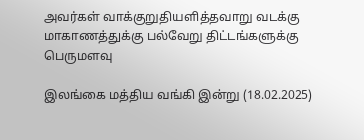அவர்கள் வாக்குறுதியளித்தவாறு வடக்கு மாகாணத்துக்கு பல்வேறு திட்டங்களுக்கு பெருமளவு

இலங்கை மத்திய வங்கி இன்று (18.02.2025)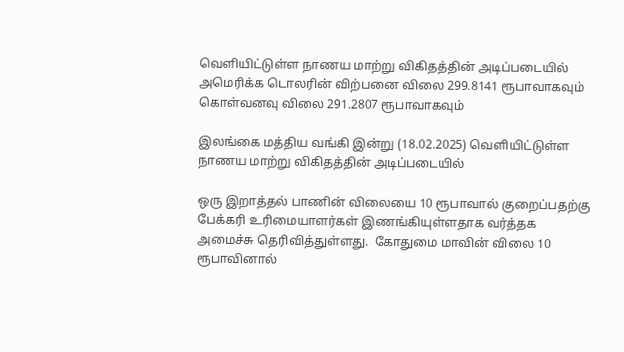வெளியிட்டுள்ள நாணய மாற்று விகிதத்தின் அடிப்படையில் அமெரிக்க டொலரின் விற்பனை விலை 299.8141 ரூபாவாகவும் கொள்வனவு விலை 291.2807 ரூபாவாகவும்

இலங்கை மத்திய வங்கி இன்று (18.02.2025) வெளியிட்டுள்ள நாணய மாற்று விகிதத்தின் அடிப்படையில்

ஒரு இறாத்தல் பாணின் விலையை 10 ரூபாவால் குறைப்பதற்கு பேக்கரி உரிமையாளர்கள் இணங்கியுள்ளதாக வர்த்தக அமைச்சு தெரிவித்துள்ளது.  கோதுமை மாவின் விலை 10 ரூபாவினால்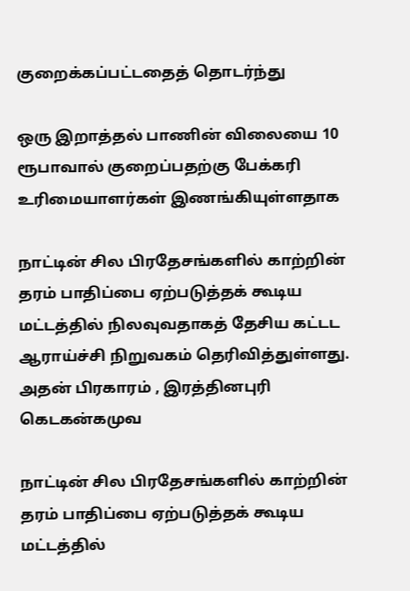குறைக்கப்பட்டதைத் தொடர்ந்து

ஒரு இறாத்தல் பாணின் விலையை 10 ரூபாவால் குறைப்பதற்கு பேக்கரி உரிமையாளர்கள் இணங்கியுள்ளதாக

நாட்டின் சில பிரதேசங்களில் காற்றின் தரம் பாதிப்பை ஏற்படுத்தக் கூடிய மட்டத்தில் நிலவுவதாகத் தேசிய கட்டட ஆராய்ச்சி நிறுவகம் தெரிவித்துள்ளது. அதன் பிரகாரம் , இரத்தினபுரி கெடகன்கமுவ

நாட்டின் சில பிரதேசங்களில் காற்றின் தரம் பாதிப்பை ஏற்படுத்தக் கூடிய மட்டத்தில்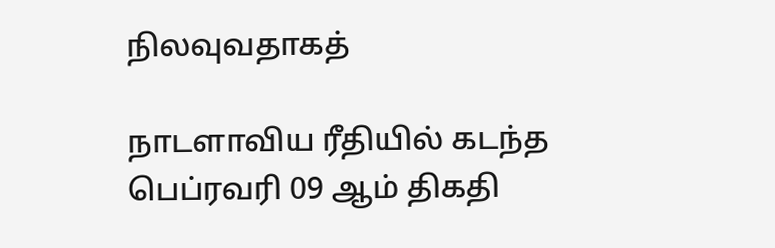நிலவுவதாகத்

நாடளாவிய ரீதியில் கடந்த பெப்ரவரி 09 ஆம் திகதி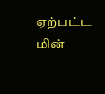ஏற்பட்ட மின்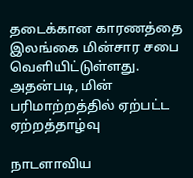தடைக்கான காரணத்தை இலங்கை மின்சார சபை வௌியிட்டுள்ளது. அதன்படி, மின் பரிமாற்றத்தில் ஏற்பட்ட ஏற்றத்தாழ்வு

நாடளாவிய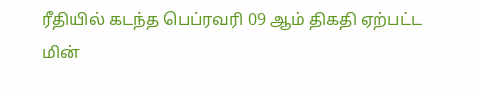ரீதியில் கடந்த பெப்ரவரி 09 ஆம் திகதி ஏற்பட்ட மின்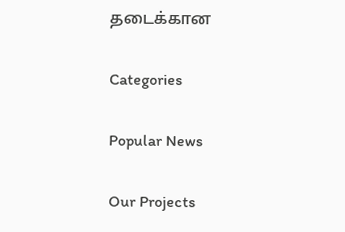தடைக்கான

Categories

Popular News

Our Projects